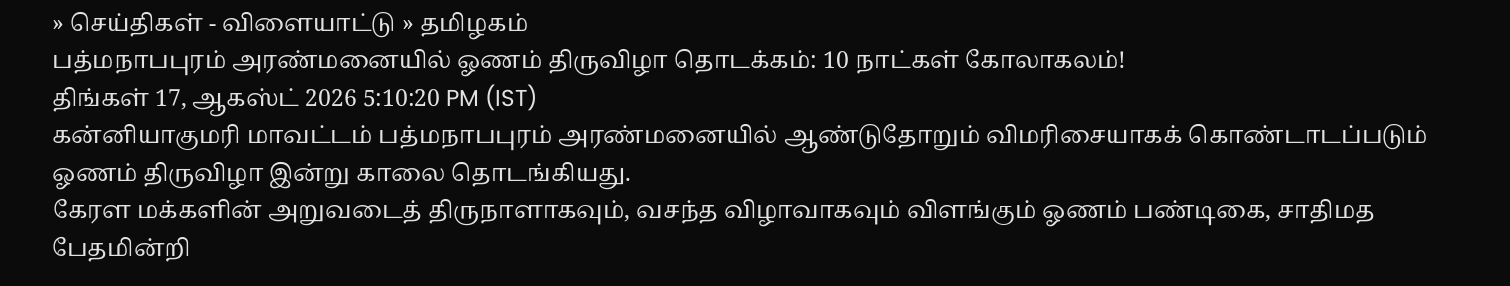» செய்திகள் - விளையாட்டு » தமிழகம்
பத்மநாபபுரம் அரண்மனையில் ஓணம் திருவிழா தொடக்கம்: 10 நாட்கள் கோலாகலம்!
திங்கள் 17, ஆகஸ்ட் 2026 5:10:20 PM (IST)
கன்னியாகுமரி மாவட்டம் பத்மநாபபுரம் அரண்மனையில் ஆண்டுதோறும் விமரிசையாகக் கொண்டாடப்படும் ஓணம் திருவிழா இன்று காலை தொடங்கியது.
கேரள மக்களின் அறுவடைத் திருநாளாகவும், வசந்த விழாவாகவும் விளங்கும் ஓணம் பண்டிகை, சாதிமத பேதமின்றி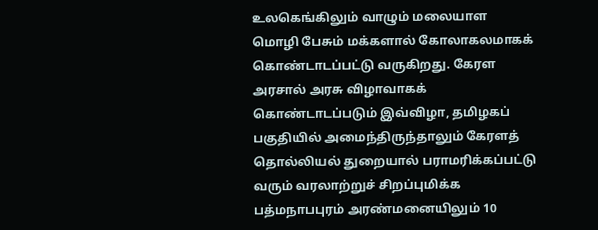உலகெங்கிலும் வாழும் மலையாள மொழி பேசும் மக்களால் கோலாகலமாகக் கொண்டாடப்பட்டு வருகிறது. கேரள அரசால் அரசு விழாவாகக் கொண்டாடப்படும் இவ்விழா, தமிழகப் பகுதியில் அமைந்திருந்தாலும் கேரளத் தொல்லியல் துறையால் பராமரிக்கப்பட்டு வரும் வரலாற்றுச் சிறப்புமிக்க பத்மநாபபுரம் அரண்மனையிலும் 10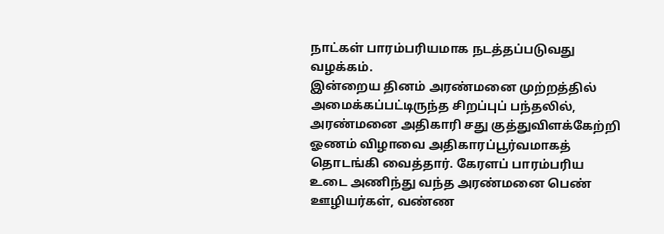நாட்கள் பாரம்பரியமாக நடத்தப்படுவது வழக்கம்.
இன்றைய தினம் அரண்மனை முற்றத்தில் அமைக்கப்பட்டிருந்த சிறப்புப் பந்தலில், அரண்மனை அதிகாரி சது குத்துவிளக்கேற்றி ஓணம் விழாவை அதிகாரப்பூர்வமாகத் தொடங்கி வைத்தார். கேரளப் பாரம்பரிய உடை அணிந்து வந்த அரண்மனை பெண் ஊழியர்கள், வண்ண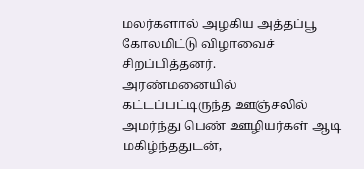மலர்களால் அழகிய அத்தப்பூ கோலமிட்டு விழாவைச் சிறப்பித்தனர்.
அரண்மனையில் கட்டப்பட்டிருந்த ஊஞ்சலில் அமர்ந்து பெண் ஊழியர்கள் ஆடி மகிழ்ந்ததுடன்,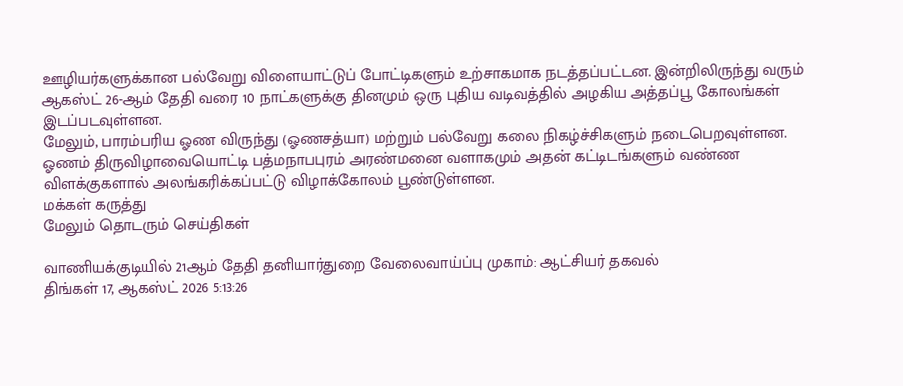ஊழியர்களுக்கான பல்வேறு விளையாட்டுப் போட்டிகளும் உற்சாகமாக நடத்தப்பட்டன. இன்றிலிருந்து வரும் ஆகஸ்ட் 26-ஆம் தேதி வரை 10 நாட்களுக்கு தினமும் ஒரு புதிய வடிவத்தில் அழகிய அத்தப்பூ கோலங்கள் இடப்படவுள்ளன.
மேலும், பாரம்பரிய ஓண விருந்து (ஓணசத்யா) மற்றும் பல்வேறு கலை நிகழ்ச்சிகளும் நடைபெறவுள்ளன. ஓணம் திருவிழாவையொட்டி பத்மநாபபுரம் அரண்மனை வளாகமும் அதன் கட்டிடங்களும் வண்ண விளக்குகளால் அலங்கரிக்கப்பட்டு விழாக்கோலம் பூண்டுள்ளன.
மக்கள் கருத்து
மேலும் தொடரும் செய்திகள்

வாணியக்குடியில் 21ஆம் தேதி தனியார்துறை வேலைவாய்ப்பு முகாம்: ஆட்சியர் தகவல்
திங்கள் 17, ஆகஸ்ட் 2026 5:13:26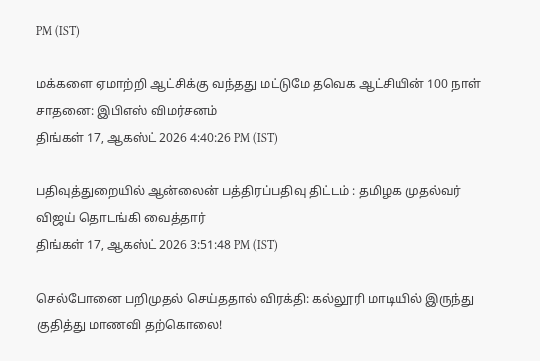PM (IST)

மக்களை ஏமாற்றி ஆட்சிக்கு வந்தது மட்டுமே தவெக ஆட்சியின் 100 நாள் சாதனை: இபிஎஸ் விமர்சனம்
திங்கள் 17, ஆகஸ்ட் 2026 4:40:26 PM (IST)

பதிவுத்துறையில் ஆன்லைன் பத்திரப்பதிவு திட்டம் : தமிழக முதல்வர் விஜய் தொடங்கி வைத்தார்
திங்கள் 17, ஆகஸ்ட் 2026 3:51:48 PM (IST)

செல்போனை பறிமுதல் செய்ததால் விரக்தி: கல்லூரி மாடியில் இருந்து குதித்து மாணவி தற்கொலை!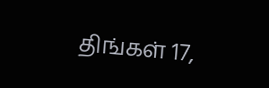திங்கள் 17,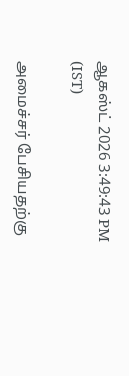ஆகஸ்ட் 2026 3:49:43 PM (IST)

அமைச்சர் பேசியதற்கு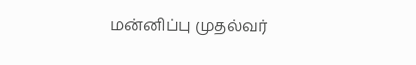மன்னிப்பு முதல்வர்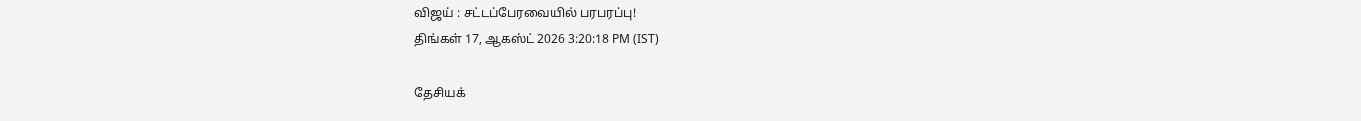விஜய் : சட்டப்பேரவையில் பரபரப்பு!
திங்கள் 17, ஆகஸ்ட் 2026 3:20:18 PM (IST)

தேசியக்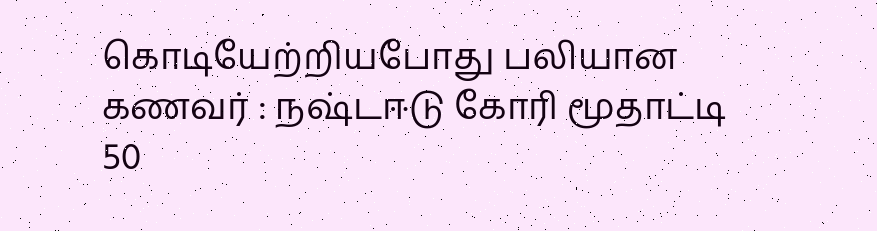கொடியேற்றியபோது பலியான கணவர் : நஷ்டஈடு கோரி மூதாட்டி 50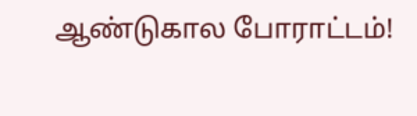ஆண்டுகால போராட்டம்!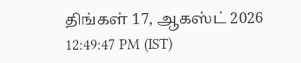திங்கள் 17, ஆகஸ்ட் 2026 12:49:47 PM (IST)